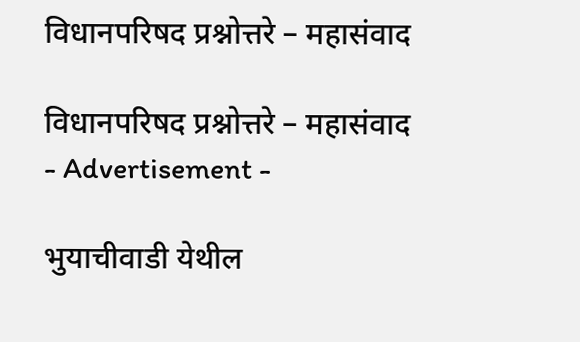विधानपरिषद प्रश्नोत्तरे – महासंवाद

विधानपरिषद प्रश्नोत्तरे – महासंवाद
- Advertisement -

भुयाचीवाडी येथील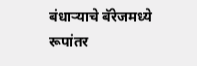बंधाऱ्याचे बॅरेजमध्ये रूपांतर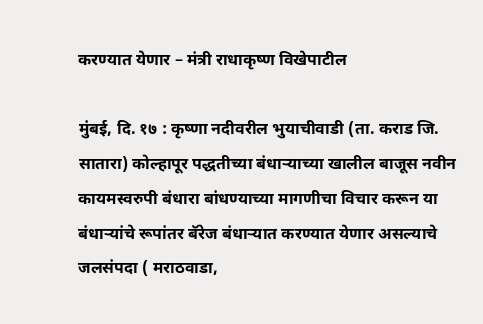करण्यात येणार – मंत्री राधाकृष्ण विखेपाटील

मुंबई, दि. १७ : कृष्णा नदीवरील भुयाचीवाडी (ता. कराड जि. सातारा) कोल्हापूर पद्धतीच्या बंधाऱ्याच्या खालील बाजूस नवीन कायमस्वरुपी बंधारा बांधण्याच्या मागणीचा विचार करून या बंधाऱ्यांचे रूपांतर बॅरेज बंधाऱ्यात करण्यात येणार असल्याचे जलसंपदा ( मराठवाडा,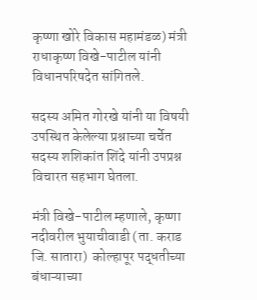कृष्णा खोरे विकास महामंडळ) मंत्री राधाकृष्ण विखे-पाटील यांनी विधानपरिषदेत सांगितले.

सदस्य अमित गोरखे यांनी या विषयी उपस्थित केलेल्या प्रश्नाच्या चर्चेत सदस्य शशिकांत शिंदे यांनी उपप्रश्न विचारत सहभाग घेतला.

मंत्री विखे-पाटील म्हणाले, कृष्णा नदीवरील भुयाचीवाडी (ता. कराड जि. सातारा)  कोल्हापूर पद्धतीच्या बंधाऱ्याच्या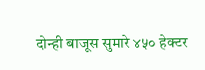दोन्ही बाजूस सुमारे ४५० हेक्टर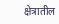क्षेत्रातील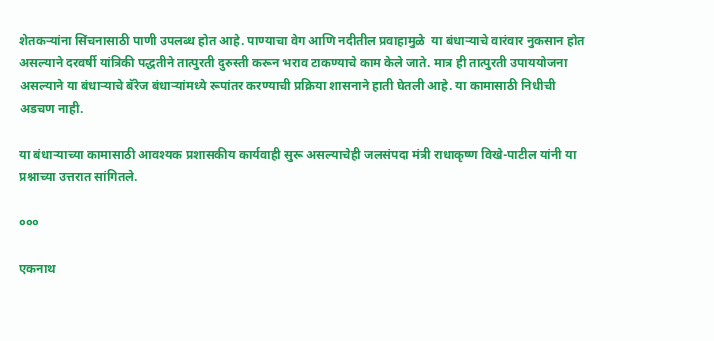शेतकऱ्यांना सिंचनासाठी पाणी उपलब्ध होत आहे. पाण्याचा वेग आणि नदीतील प्रवाहामुळे  या बंधाऱ्याचे वारंवार नुकसान होत असल्याने दरवर्षी यांत्रिकी पद्धतीने तात्पुरती दुरुस्ती करून भराव टाकण्याचे काम केले जाते. मात्र ही तात्पुरती उपाययोजना असल्याने या बंधाऱ्याचे बॅरेज बंधाऱ्यांमध्ये रूपांतर करण्याची प्रक्रिया शासनाने हाती घेतली आहे. या कामासाठी निधीची अडचण नाही.

या बंधाऱ्याच्या कामासाठी आवश्यक प्रशासकीय कार्यवाही सुरू असल्याचेही जलसंपदा मंत्री राधाकृष्ण विखे-पाटील यांनी या प्रश्नाच्या उत्तरात सांगितले.

०००

एकनाथ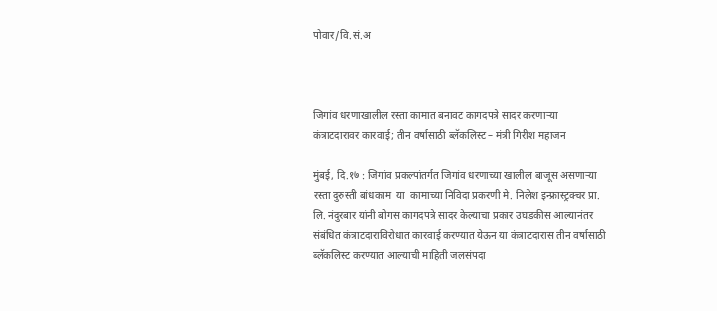पोवार/वि.सं.अ



जिगांव धरणाखालील रस्ता कामात बनावट कागदपत्रे सादर करणाऱ्या कंत्राटदारावर कारवाई; तीन वर्षासाठी ब्लॅकलिस्ट – मंत्री गिरीश महाजन

मुंबई, दि.१७ : जिगांव प्रकल्पांतर्गत जिगांव धरणाच्या खालील बाजूस असणाऱ्या रस्ता दुरुस्ती बांधकाम  या  कामाच्या निविदा प्रकरणी मे. निलेश इन्फ्रास्ट्रक्चर प्रा. लि. नंदुरबार यांनी बोगस कागदपत्रे सादर केल्याचा प्रकार उघडकीस आल्यानंतर संबंधित कंत्राटदाराविरोधात कारवाई करण्यात येऊन या कंत्राटदारास तीन वर्षासाठी ब्लॅकलिस्ट करण्यात आल्याची माहिती जलसंपदा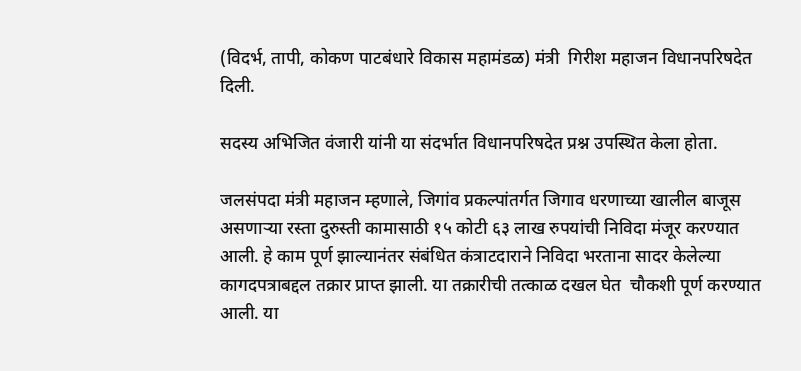(विदर्भ, तापी, कोकण पाटबंधारे विकास महामंडळ) मंत्री  गिरीश महाजन विधानपरिषदेत दिली.

सदस्य अभिजित वंजारी यांनी या संदर्भात विधानपरिषदेत प्रश्न उपस्थित केला होता.

जलसंपदा मंत्री महाजन म्हणाले, जिगांव प्रकल्पांतर्गत जिगाव धरणाच्या खालील बाजूस असणाऱ्या रस्ता दुरुस्ती कामासाठी १५ कोटी ६३ लाख रुपयांची निविदा मंजूर करण्यात आली. हे काम पूर्ण झाल्यानंतर संबंधित कंत्राटदाराने निविदा भरताना सादर केलेल्या कागदपत्राबद्दल तक्रार प्राप्त झाली. या तक्रारीची तत्काळ दखल घेत  चौकशी पूर्ण करण्यात आली. या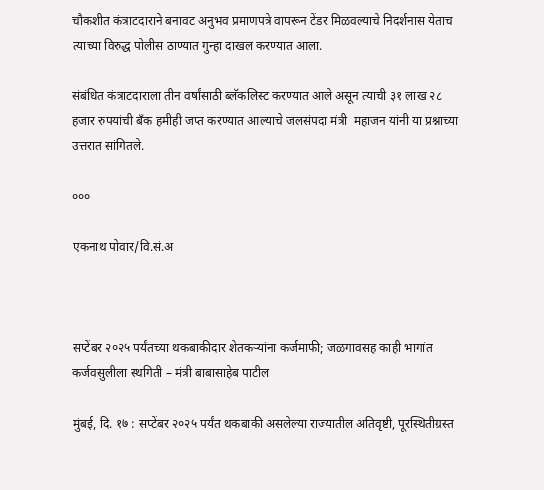चौकशीत कंत्राटदाराने बनावट अनुभव प्रमाणपत्रे वापरून टेंडर मिळवल्याचे निदर्शनास येताच त्याच्या विरुद्ध पोलीस ठाण्यात गुन्हा दाखल करण्यात आला.

संबंधित कंत्राटदाराला तीन वर्षांसाठी ब्लॅकलिस्ट करण्यात आले असून त्याची ३१ लाख २८ हजार रुपयांची बँक हमीही जप्त करण्यात आल्याचे जलसंपदा मंत्री  महाजन यांनी या प्रश्नाच्या उत्तरात सांगितले.

०००

एकनाथ पोवार/वि.सं.अ



सप्टेंबर २०२५ पर्यंतच्या थकबाकीदार शेतकऱ्यांना कर्जमाफी; जळगावसह काही भागांत कर्जवसुलीला स्थगिती – मंत्री बाबासाहेब पाटील

मुंबई, दि. १७ : सप्टेंबर २०२५ पर्यंत थकबाकी असलेल्या राज्यातील अतिवृष्टी, पूरस्थितीग्रस्त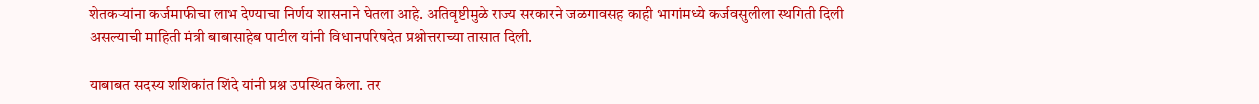शेतकऱ्यांना कर्जमाफीचा लाभ देण्याचा निर्णय शासनाने घेतला आहे. अतिवृष्टीमुळे राज्य सरकारने जळगावसह काही भागांमध्ये कर्जवसुलीला स्थगिती दिली असल्याची माहिती मंत्री बाबासाहेब पाटील यांनी विधानपरिषदेत प्रश्नोत्तराच्या तासात दिली.

याबाबत सदस्य शशिकांत शिंदे यांनी प्रश्न उपस्थित केला. तर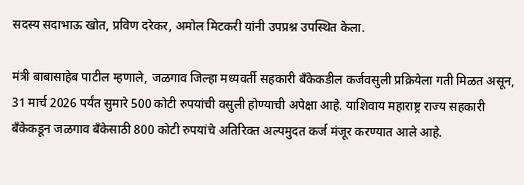सदस्य सदाभाऊ खोत, प्रविण दरेकर, अमोल मिटकरी यांनी उपप्रश्न उपस्थित केला.

मंत्री बाबासाहेब पाटील म्हणाले, जळगाव जिल्हा मध्यवर्ती सहकारी बँकेकडील कर्जवसुली प्रक्रियेला गती मिळत असून, 31 मार्च 2026 पर्यंत सुमारे 500 कोटी रुपयांची वसुली होण्याची अपेक्षा आहे. याशिवाय महाराष्ट्र राज्य सहकारी बँकेकडून जळगाव बँकेसाठी 800 कोटी रुपयांचे अतिरिक्त अल्पमुदत कर्ज मंजूर करण्यात आले आहे.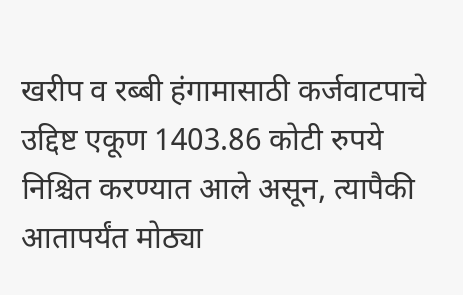खरीप व रब्बी हंगामासाठी कर्जवाटपाचे उद्दिष्ट एकूण 1403.86 कोटी रुपये निश्चित करण्यात आले असून, त्यापैकी आतापर्यंत मोठ्या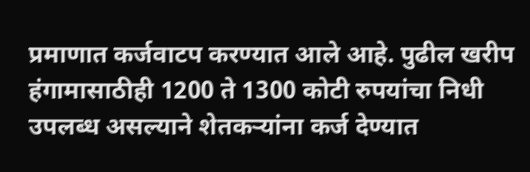प्रमाणात कर्जवाटप करण्यात आले आहे. पुढील खरीप हंगामासाठीही 1200 ते 1300 कोटी रुपयांचा निधी उपलब्ध असल्याने शेतकऱ्यांना कर्ज देण्यात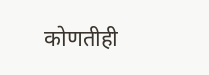कोणतीही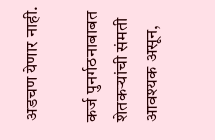अडचण येणार नाही.

कर्ज पुनर्गठनाबाबत शेतकऱ्यांची संमती आवश्यक असून,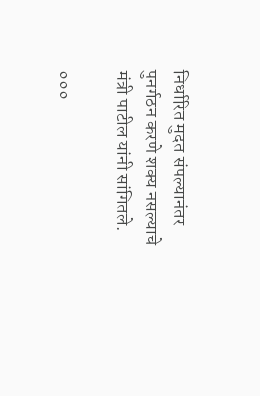निर्धारित मुदत संपल्यानंतर पुनर्गठन करणे शक्य नसल्याचे मंत्री पाटील यांनी सांगितले.

०००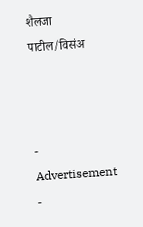शैलजा पाटील/विसंअ



- Advertisement -